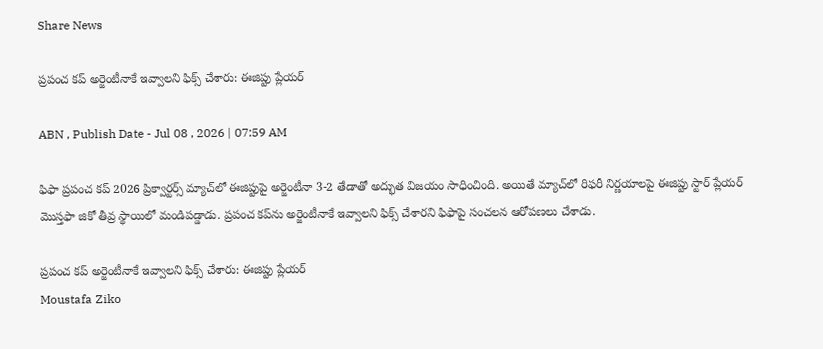Share News

ప్రపంచ కప్ అర్జెంటీనాకే ఇవ్వాలని ఫిక్స్ చేశారు: ఈజిప్టు ప్లేయర్

ABN , Publish Date - Jul 08 , 2026 | 07:59 AM

ఫిఫా ప్రపంచ కప్ 2026 ప్రిక్వార్టర్స్ మ్యాచ్‌లో ఈజిప్టుపై అర్జెంటీనా 3-2 తేడాతో అద్భుత విజయం సాధించింది. అయితే మ్యాచ్‌లో రిఫరీ నిర్ణయాలపై ఈజిప్టు స్టార్ ప్లేయర్ మొస్తఫా జికో తీవ్ర స్థాయిలో మండిపడ్డాడు. ప్రపంచ కప్‌ను అర్జెంటీనాకే ఇవ్వాలని ఫిక్స్ చేశారని ఫిఫాపై సంచలన ఆరోపణలు చేశాడు.

ప్రపంచ కప్ అర్జెంటీనాకే ఇవ్వాలని ఫిక్స్ చేశారు: ఈజిప్టు ప్లేయర్
Moustafa Ziko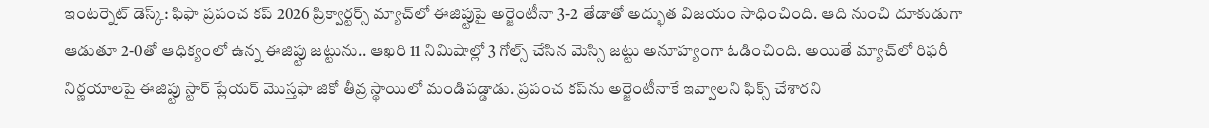ఇంటర్నెట్ డెస్క్: ఫిఫా ప్రపంచ కప్ 2026 ప్రిక్వార్టర్స్ మ్యాచ్‌లో ఈజిప్టుపై అర్జెంటీనా 3-2 తేడాతో అద్భుత విజయం సాధించింది. ఆది నుంచి దూకుడుగా ఆడుతూ 2-0తో ఆధిక్యంలో ఉన్న ఈజిప్టు జట్టును.. ఆఖరి 11 నిమిషాల్లో 3 గోల్స్ చేసిన మెస్సి జట్టు అనూహ్యంగా ఓడించింది. అయితే మ్యాచ్‌లో రిఫరీ నిర్ణయాలపై ఈజిప్టు స్టార్ ప్లేయర్ మొస్తఫా జికో తీవ్ర స్థాయిలో మండిపడ్డాడు. ప్రపంచ కప్‌ను అర్జెంటీనాకే ఇవ్వాలని ఫిక్స్ చేశారని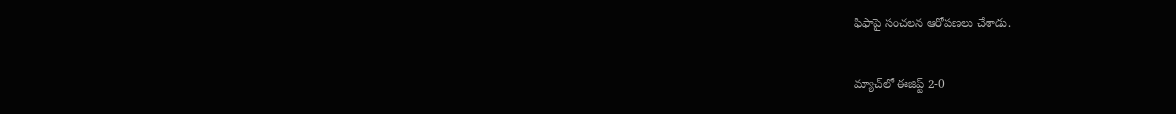ఫిఫాపై సంచలన ఆరోపణలు చేశాడు.


మ్యాచ్‌లో ఈజిప్ట్ 2-0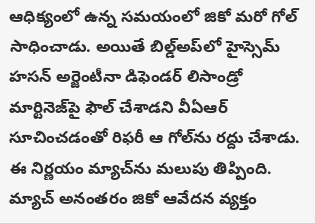ఆధిక్యంలో ఉన్న సమయంలో జికో మరో గోల్ సాధించాడు. అయితే బిల్డ్‌అప్‌లో హైస్సెమ్ హసన్ అర్జెంటీనా డిఫెండర్ లిసాండ్రో మార్టినెజ్‌పై ఫౌల్ చేశాడని వీఏఆర్ సూచించడంతో రిఫరీ ఆ గోల్‌ను రద్దు చేశాడు. ఈ నిర్ణయం మ్యాచ్‌ను మలుపు తిప్పింది. మ్యాచ్ అనంతరం జికో ఆవేదన వ్యక్తం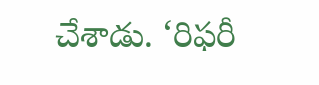చేశాడు. ‘రిఫరీ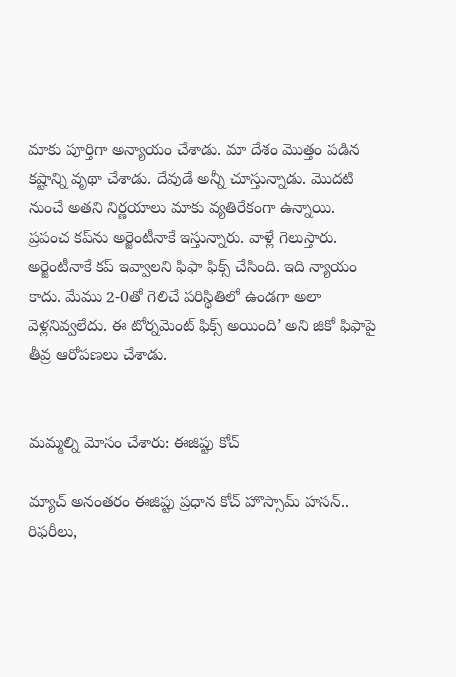మాకు పూర్తిగా అన్యాయం చేశాడు. మా దేశం మొత్తం పడిన కష్టాన్ని వృథా చేశాడు. దేవుడే అన్నీ చూస్తున్నాడు. మొదటి నుంచే అతని నిర్ణయాలు మాకు వ్యతిరేకంగా ఉన్నాయి. ప్రపంచ కప్‌ను అర్జెంటీనాకే ఇస్తున్నారు. వాళ్లే గెలుస్తారు. అర్జెంటీనాకే కప్ ఇవ్వాలని ఫిఫా ఫిక్స్ చేసింది. ఇది న్యాయం కాదు. మేము 2-0తో గెలిచే పరిస్థితిలో ఉండగా అలా వెళ్లనివ్వలేదు. ఈ టోర్నమెంట్ ఫిక్స్ అయింది’ అని జికో ఫిఫాపై తీవ్ర ఆరోపణలు చేశాడు.


మమ్మల్ని మోసం చేశారు: ఈజిప్టు కోచ్

మ్యాచ్ అనంతరం ఈజిప్టు ప్రధాన కోచ్ హొస్సామ్ హసన్.. రిఫరీలు,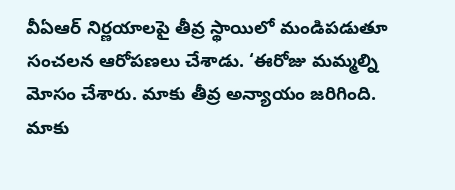వీఏఆర్ నిర్ణయాలపై తీవ్ర స్థాయిలో మండిపడుతూ సంచలన ఆరోపణలు చేశాడు. ‘ఈరోజు మమ్మల్ని మోసం చేశారు. మాకు తీవ్ర అన్యాయం జరిగింది. మాకు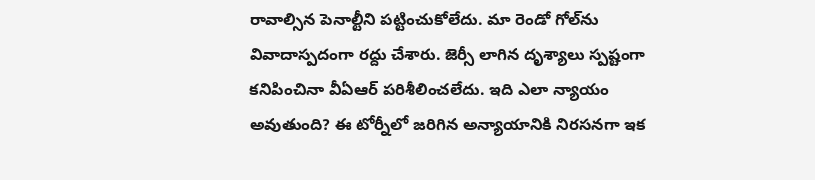రావాల్సిన పెనాల్టీని పట్టించుకోలేదు. మా రెండో గోల్‌ను వివాదాస్పదంగా రద్దు చేశారు. జెర్సీ లాగిన దృశ్యాలు స్పష్టంగా కనిపించినా వీఏఆర్ పరిశీలించలేదు. ఇది ఎలా న్యాయం అవుతుంది? ఈ టోర్నీలో జరిగిన అన్యాయానికి నిరసనగా ఇక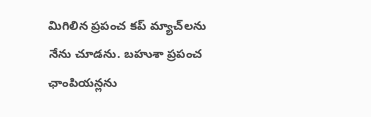మిగిలిన ప్రపంచ కప్ మ్యాచ్‌లను నేను చూడను. బహుశా ప్రపంచ ఛాంపియన్లను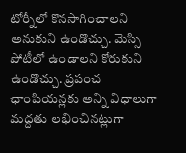టోర్నీలో కొనసాగించాలని అనుకుని ఉండొచ్చు. మెస్సి పోటీలో ఉండాలని కోరుకుని ఉండొచ్చు. ప్రపంచ ఛాంపియన్లకు అన్ని విధాలుగా మద్దతు లభించినట్లుగా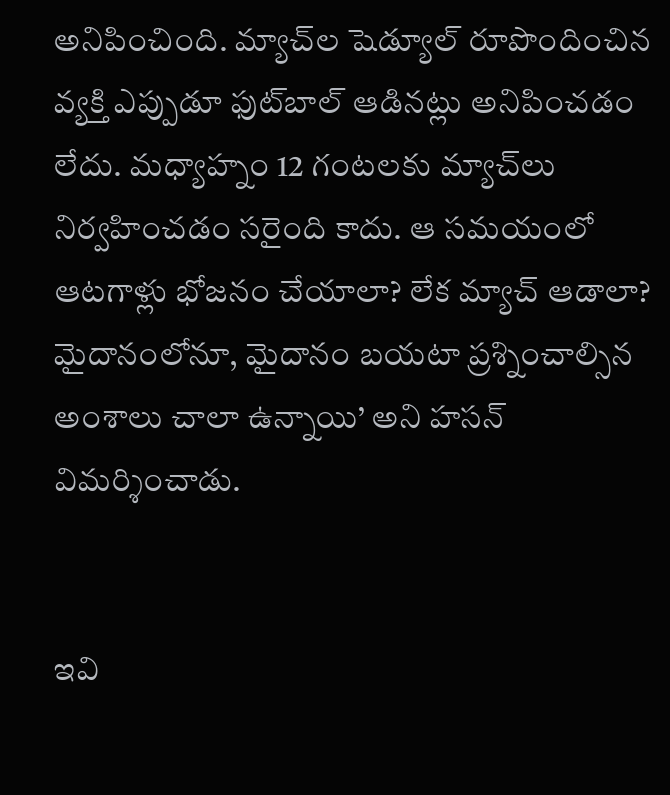అనిపించింది. మ్యాచ్‌ల షెడ్యూల్ రూపొందించిన వ్యక్తి ఎప్పుడూ ఫుట్‌బాల్ ఆడినట్లు అనిపించడం లేదు. మధ్యాహ్నం 12 గంటలకు మ్యాచ్‌లు నిర్వహించడం సరైంది కాదు. ఆ సమయంలో ఆటగాళ్లు భోజనం చేయాలా? లేక మ్యాచ్ ఆడాలా? మైదానంలోనూ, మైదానం బయటా ప్రశ్నించాల్సిన అంశాలు చాలా ఉన్నాయి’ అని హసన్ విమర్శించాడు.


ఇవి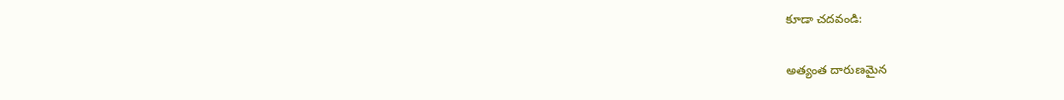కూడా చదవండి:

అత్యంత దారుణమైన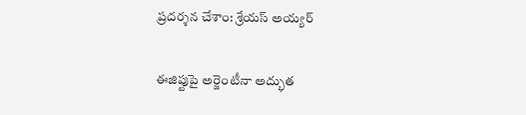ప్రదర్శన చేశాం: శ్రేయస్ అయ్యర్

ఈజిప్టుపై అర్జెంటీనా అద్భుత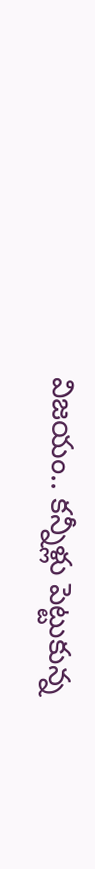విజయం.. కన్నీళ్లు పెట్టుకున్న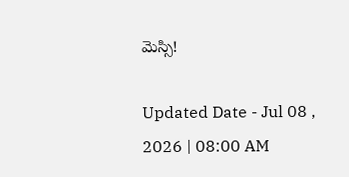మెస్సి!

Updated Date - Jul 08 , 2026 | 08:00 AM